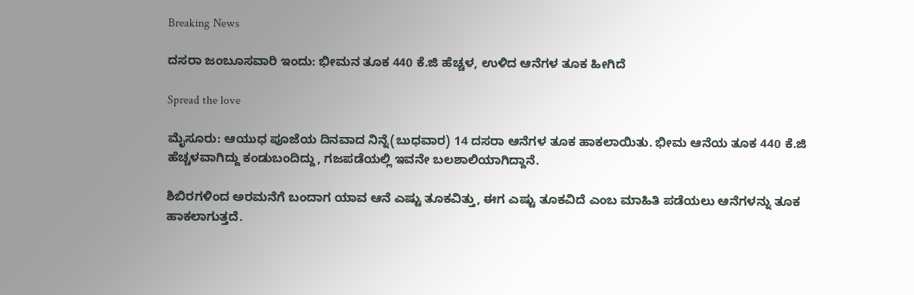Breaking News

ದಸರಾ ಜಂಬೂಸವಾರಿ ಇಂದು: ಭೀಮನ ತೂಕ 440 ಕೆ.ಜಿ ಹೆಚ್ಚಳ, ಉಳಿದ ಆನೆಗಳ ತೂಕ ಹೀಗಿದೆ

Spread the love

ಮೈಸೂರು: ಆಯುಧ ಪೂಜೆಯ ದಿನವಾದ ನಿನ್ನೆ(ಬುಧವಾರ) 14 ದಸರಾ ಆನೆಗಳ ತೂಕ ಹಾಕಲಾಯಿತು. ಭೀಮ ಆನೆಯ ತೂಕ 440 ಕೆ.ಜಿ ಹೆಚ್ಚಳವಾಗಿದ್ದು ಕಂಡುಬಂದಿದ್ದು, ಗಜಪಡೆಯಲ್ಲಿ ಇವನೇ ಬಲಶಾಲಿಯಾಗಿದ್ದಾನೆ.

ಶಿಬಿರಗಳಿಂದ ಅರಮನೆಗೆ ಬಂದಾಗ ಯಾವ ಆನೆ ಎಷ್ಟು ತೂಕವಿತ್ತು, ಈಗ ಎಷ್ಟು ತೂಕವಿದೆ ಎಂಬ ಮಾಹಿತಿ ಪಡೆಯಲು ಆನೆಗಳನ್ನು ತೂಕ ಹಾಕಲಾಗುತ್ತದೆ.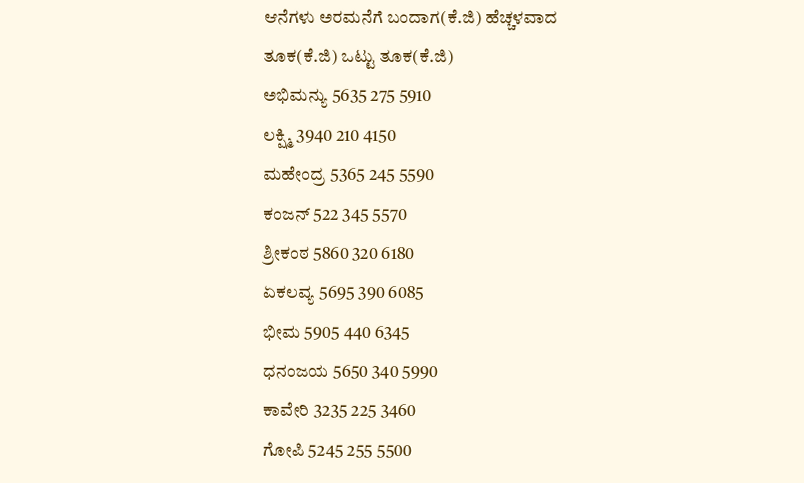ಆನೆಗಳು ಅರಮನೆಗೆ ಬಂದಾಗ(ಕೆ.ಜಿ) ಹೆಚ್ಚಳವಾದ ತೂಕ(ಕೆ.ಜಿ) ಒಟ್ಟು ತೂಕ(ಕೆ.ಜಿ)
ಅಭಿಮನ್ಯು 5635 275 5910
ಲಕ್ಷ್ಮಿ 3940 210 4150
ಮಹೇಂದ್ರ 5365 245 5590
ಕಂಜನ್ 522 345 5570
ಶ್ರೀಕಂಠ 5860 320 6180
ಏಕಲವ್ಯ 5695 390 6085
ಭೀಮ 5905 440 6345
ಧನಂಜಯ 5650 340 5990
ಕಾವೇರಿ 3235 225 3460
ಗೋಪಿ 5245 255 5500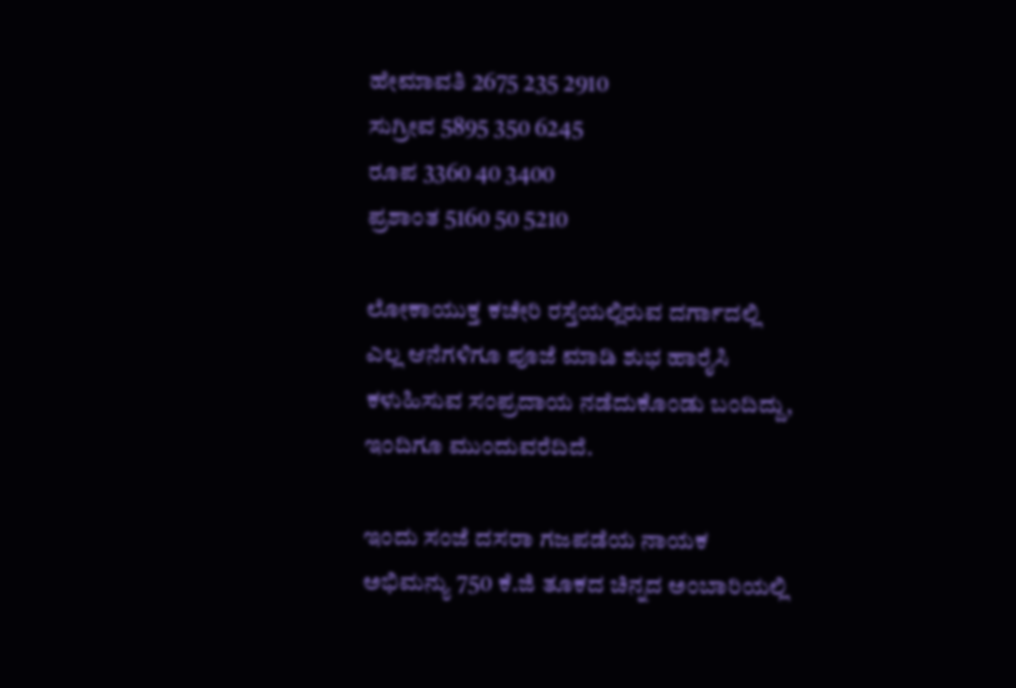ಹೇಮಾವತಿ 2675 235 2910
ಸುಗ್ರೀವ 5895 350 6245
ರೂಪ 3360 40 3400
ಪ್ರಶಾಂತ 5160 50 5210

ಲೋಕಾಯುಕ್ತ ಕಚೇರಿ ರಸ್ತೆಯಲ್ಲಿರುವ ದರ್ಗಾದಲ್ಲಿ ಎಲ್ಲ ಆನೆಗಳಿಗೂ ಪೂಜೆ ಮಾಡಿ ಶುಭ ಹಾರೈಸಿ ಕಳುಹಿಸುವ ಸಂಪ್ರದಾಯ ನಡೆದುಕೊಂಡು ಬಂದಿದ್ದು, ಇಂದಿಗೂ ಮುಂದುವರೆದಿದೆ.

ಇಂದು ಸಂಜೆ ದಸರಾ ಗಜಪಡೆಯ ನಾಯಕ ಅಭಿಮನ್ಯು 750 ಕೆ.ಜಿ ತೂಕದ ಚಿನ್ನದ ಅಂಬಾರಿಯಲ್ಲಿ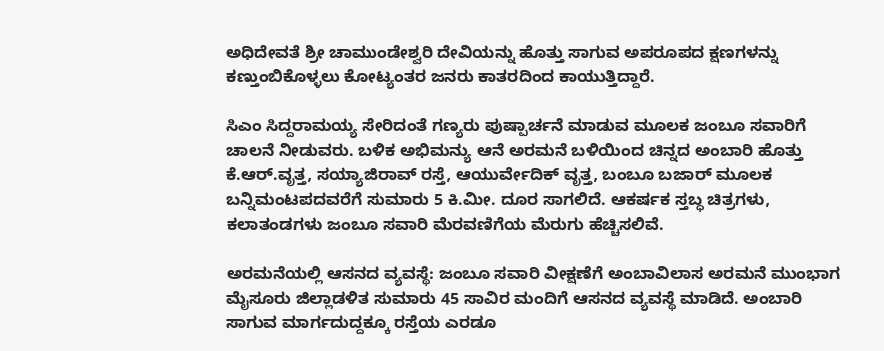ಅಧಿದೇವತೆ ಶ್ರೀ ಚಾಮುಂಡೇಶ್ವರಿ ದೇವಿಯನ್ನು ಹೊತ್ತು ಸಾಗುವ ಅಪರೂಪದ ಕ್ಷಣಗಳನ್ನು ಕಣ್ತುಂಬಿಕೊಳ್ಳಲು ಕೋಟ್ಯಂತರ ಜನರು ಕಾತರದಿಂದ ಕಾಯುತ್ತಿದ್ದಾರೆ.

ಸಿಎಂ ಸಿದ್ದರಾಮಯ್ಯ ಸೇರಿದಂತೆ ಗಣ್ಯರು ಪುಷ್ಪಾರ್ಚನೆ ಮಾಡುವ ಮೂಲಕ ಜಂಬೂ ಸವಾರಿಗೆ ಚಾಲನೆ ನೀಡುವರು. ಬಳಿಕ ಅಭಿಮನ್ಯು ಆನೆ ಅರಮನೆ ಬಳಿಯಿಂದ ಚಿನ್ನದ ಅಂಬಾರಿ ಹೊತ್ತು ಕೆ.ಆರ್.ವೃತ್ತ, ಸಯ್ಯಾಜಿರಾವ್ ರಸ್ತೆ, ಆಯುರ್ವೇದಿಕ್ ವೃತ್ತ, ಬಂಬೂ ಬಜಾರ್ ಮೂಲಕ ಬನ್ನಿಮಂಟಪದವರೆಗೆ ಸುಮಾರು 5 ಕಿ.ಮೀ. ದೂರ ಸಾಗಲಿದೆ. ಆಕರ್ಷಕ ಸ್ತಬ್ಧ ಚಿತ್ರಗಳು, ಕಲಾತಂಡಗಳು ಜಂಬೂ ಸವಾರಿ ಮೆರವಣಿಗೆಯ ಮೆರುಗು ಹೆಚ್ಚಿಸಲಿವೆ.

ಅರಮನೆಯಲ್ಲಿ ಆಸನದ ವ್ಯವಸ್ಥೆ: ಜಂಬೂ ಸವಾರಿ ವೀಕ್ಷಣೆಗೆ ಅಂಬಾವಿಲಾಸ ಅರಮನೆ ಮುಂಭಾಗ ಮೈಸೂರು ಜಿಲ್ಲಾಡಳಿತ ಸುಮಾರು 45 ಸಾವಿರ ಮಂದಿಗೆ ಆಸನದ ವ್ಯವಸ್ಥೆ ಮಾಡಿದೆ. ಅಂಬಾರಿ ಸಾಗುವ ಮಾರ್ಗದುದ್ದಕ್ಕೂ ರಸ್ತೆಯ ಎರಡೂ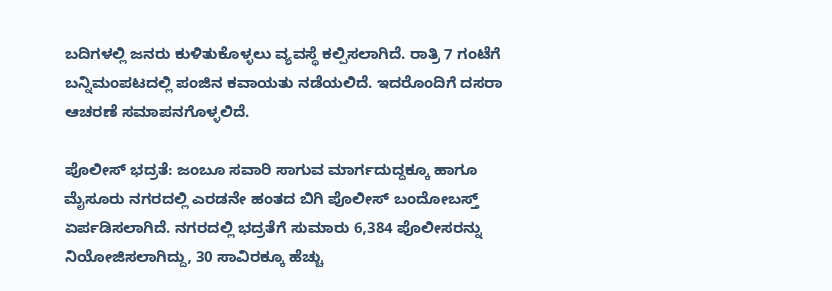ಬದಿಗಳಲ್ಲಿ ಜನರು ಕುಳಿತುಕೊಳ್ಳಲು ವ್ಯವಸ್ಥೆ ಕಲ್ಪಿಸಲಾಗಿದೆ. ರಾತ್ರಿ 7 ಗಂಟೆಗೆ ಬನ್ನಿಮಂಪಟದಲ್ಲಿ ಪಂಜಿನ ಕವಾಯತು ನಡೆಯಲಿದೆ. ಇದರೊಂದಿಗೆ ದಸರಾ ಆಚರಣೆ ಸಮಾಪನಗೊಳ್ಳಲಿದೆ.

ಪೊಲೀಸ್ ಭದ್ರತೆ: ಜಂಬೂ ಸವಾರಿ ಸಾಗುವ ಮಾರ್ಗದುದ್ದಕ್ಕೂ ಹಾಗೂ ಮೈಸೂರು ನಗರದಲ್ಲಿ ಎರಡನೇ ಹಂತದ ಬಿಗಿ ಪೊಲೀಸ್ ಬಂದೋಬಸ್ತ್ ಏರ್ಪಡಿಸಲಾಗಿದೆ. ನಗರದಲ್ಲಿ ಭದ್ರತೆಗೆ ಸುಮಾರು 6,384 ಪೊಲೀಸರನ್ನು ನಿಯೋಜಿಸಲಾಗಿದ್ದು, 30 ಸಾವಿರಕ್ಕೂ ಹೆಚ್ಚು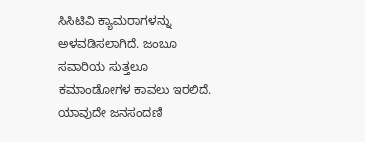ಸಿಸಿಟಿವಿ ಕ್ಯಾಮರಾಗಳನ್ನು ಅಳವಡಿಸಲಾಗಿದೆ. ಜಂಬೂ ಸವಾರಿಯ ಸುತ್ತಲೂ ಕಮಾಂಡೋಗಳ ಕಾವಲು ಇರಲಿದೆ. ಯಾವುದೇ ಜನಸಂದಣಿ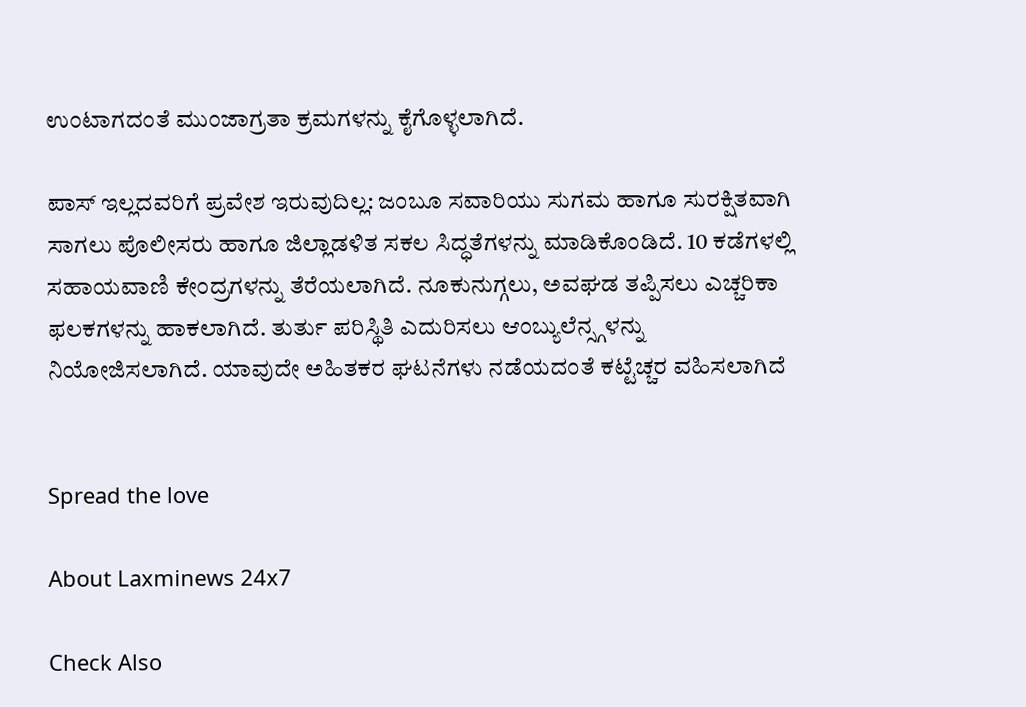ಉಂಟಾಗದಂತೆ ಮುಂಜಾಗ್ರತಾ ಕ್ರಮಗಳನ್ನು ಕೈಗೊಳ್ಳಲಾಗಿದೆ.

ಪಾಸ್ ಇಲ್ಲದವರಿಗೆ ಪ್ರವೇಶ ಇರುವುದಿಲ್ಲ: ಜಂಬೂ ಸವಾರಿಯು ಸುಗಮ ಹಾಗೂ ಸುರಕ್ಷಿತವಾಗಿ ಸಾಗಲು ಪೊಲೀಸರು ಹಾಗೂ ಜಿಲ್ಲಾಡಳಿತ ಸಕಲ ಸಿದ್ಧತೆಗಳನ್ನು ಮಾಡಿಕೊಂಡಿದೆ. 10 ಕಡೆಗಳಲ್ಲಿ ಸಹಾಯವಾಣಿ ಕೇಂದ್ರಗಳನ್ನು ತೆರೆಯಲಾಗಿದೆ. ನೂಕುನುಗ್ಗಲು, ಅವಘಡ ತಪ್ಪಿಸಲು ಎಚ್ಚರಿಕಾ ಫಲಕಗಳನ್ನು ಹಾಕಲಾಗಿದೆ. ತುರ್ತು ಪರಿಸ್ಥಿತಿ ಎದುರಿಸಲು ಆಂಬ್ಯುಲೆನ್ಸ್ಗಳನ್ನು‌ ನಿಯೋಜಿಸಲಾಗಿದೆ. ಯಾವುದೇ ಅಹಿತಕರ ಘಟನೆಗಳು ನಡೆಯದಂತೆ ಕಟ್ಟೆಚ್ಚರ ವಹಿಸಲಾಗಿದೆ


Spread the love

About Laxminews 24x7

Check Also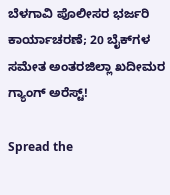ಬೆಳಗಾವಿ ಪೊಲೀಸರ ಭರ್ಜರಿ ಕಾರ್ಯಾಚರಣೆ; 20 ಬೈಕ್‌ಗಳ ಸಮೇತ ಅಂತರಜಿಲ್ಲಾ ಖದೀಮರ ಗ್ಯಾಂಗ್ ಅರೆಸ್ಟ್!

Spread the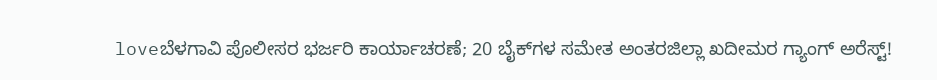loveಬೆಳಗಾವಿ ಪೊಲೀಸರ ಭರ್ಜರಿ ಕಾರ್ಯಾಚರಣೆ; 20 ಬೈಕ್‌ಗಳ ಸಮೇತ ಅಂತರಜಿಲ್ಲಾ ಖದೀಮರ ಗ್ಯಾಂಗ್ ಅರೆಸ್ಟ್!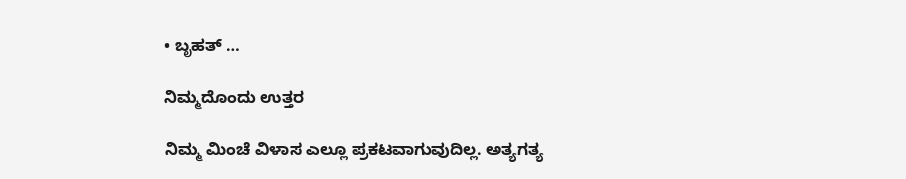• ಬೃಹತ್ …

ನಿಮ್ಮದೊಂದು ಉತ್ತರ

ನಿಮ್ಮ ಮಿಂಚೆ ವಿಳಾಸ ಎಲ್ಲೂ ಪ್ರಕಟವಾಗುವುದಿಲ್ಲ. ಅತ್ಯಗತ್ಯ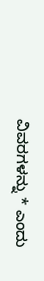ವಿವರಗಳನ್ನು * ಎಂದು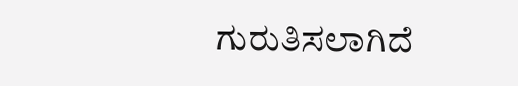ಗುರುತಿಸಲಾಗಿದೆ